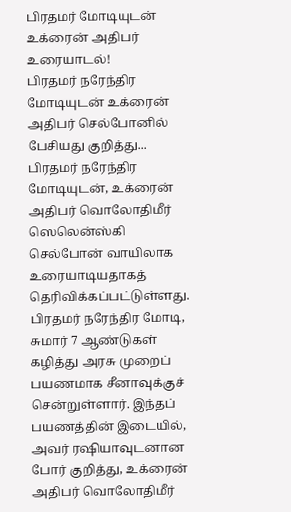பிரதமர் மோடியுடன் உக்ரைன் அதிபர் உரையாடல்!
பிரதமர் நரேந்திர மோடியுடன் உக்ரைன் அதிபர் செல்போனில் பேசியது குறித்து...
பிரதமர் நரேந்திர மோடியுடன், உக்ரைன் அதிபர் வொலோதிமீர் ஸெலென்ஸ்கி செல்போன் வாயிலாக உரையாடியதாகத் தெரிவிக்கப்பட்டுள்ளது.
பிரதமர் நரேந்திர மோடி, சுமார் 7 ஆண்டுகள் கழித்து அரசு முறைப் பயணமாக சீனாவுக்குச் சென்றுள்ளார். இந்தப் பயணத்தின் இடையில், அவர் ரஷியாவுடனான போர் குறித்து, உக்ரைன் அதிபர் வொலோதிமீர்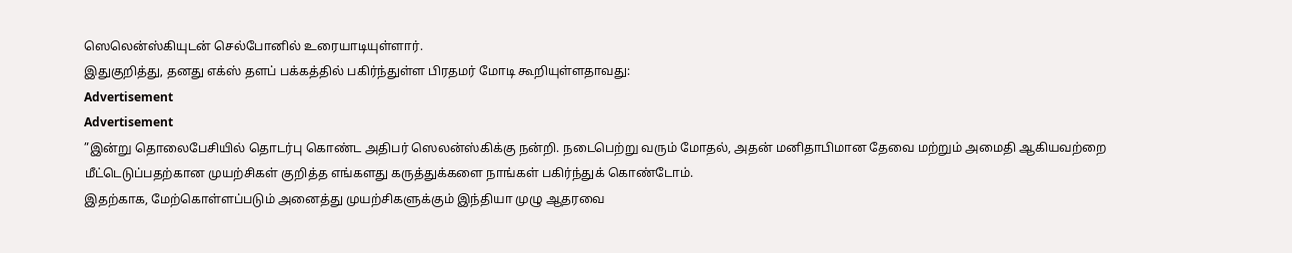ஸெலென்ஸ்கியுடன் செல்போனில் உரையாடியுள்ளார்.
இதுகுறித்து, தனது எக்ஸ் தளப் பக்கத்தில் பகிர்ந்துள்ள பிரதமர் மோடி கூறியுள்ளதாவது:
Advertisement
Advertisement
”இன்று தொலைபேசியில் தொடர்பு கொண்ட அதிபர் ஸெலன்ஸ்கிக்கு நன்றி. நடைபெற்று வரும் மோதல், அதன் மனிதாபிமான தேவை மற்றும் அமைதி ஆகியவற்றை மீட்டெடுப்பதற்கான முயற்சிகள் குறித்த எங்களது கருத்துக்களை நாங்கள் பகிர்ந்துக் கொண்டோம்.
இதற்காக, மேற்கொள்ளப்படும் அனைத்து முயற்சிகளுக்கும் இந்தியா முழு ஆதரவை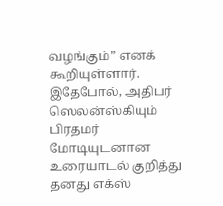வழங்கும்” எனக் கூறியுள்ளார்.
இதேபோல், அதிபர் ஸெலன்ஸ்கியும் பிரதமர் மோடியுடனான உரையாடல் குறித்து தனது எக்ஸ்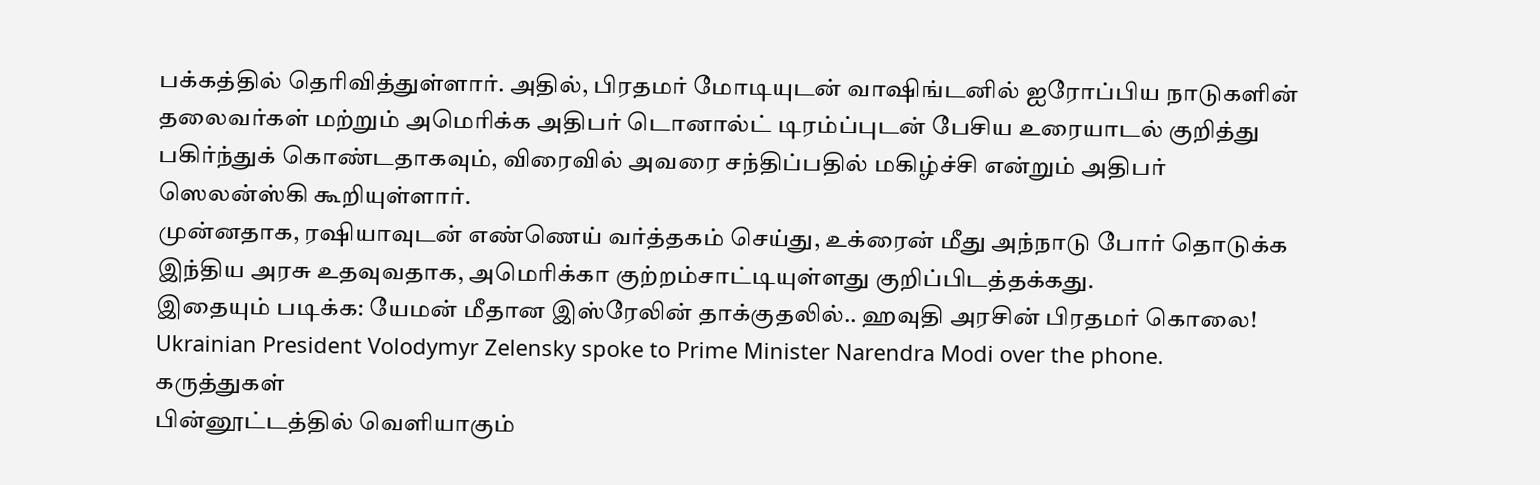பக்கத்தில் தெரிவித்துள்ளார். அதில், பிரதமர் மோடியுடன் வாஷிங்டனில் ஐரோப்பிய நாடுகளின் தலைவர்கள் மற்றும் அமெரிக்க அதிபர் டொனால்ட் டிரம்ப்புடன் பேசிய உரையாடல் குறித்து பகிர்ந்துக் கொண்டதாகவும், விரைவில் அவரை சந்திப்பதில் மகிழ்ச்சி என்றும் அதிபர் ஸெலன்ஸ்கி கூறியுள்ளார்.
முன்னதாக, ரஷியாவுடன் எண்ணெய் வர்த்தகம் செய்து, உக்ரைன் மீது அந்நாடு போர் தொடுக்க இந்திய அரசு உதவுவதாக, அமெரிக்கா குற்றம்சாட்டியுள்ளது குறிப்பிடத்தக்கது.
இதையும் படிக்க: யேமன் மீதான இஸ்ரேலின் தாக்குதலில்.. ஹவுதி அரசின் பிரதமர் கொலை!
Ukrainian President Volodymyr Zelensky spoke to Prime Minister Narendra Modi over the phone.
கருத்துகள்
பின்னூட்டத்தில் வெளியாகும்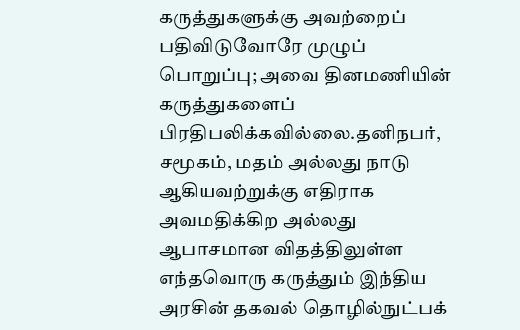கருத்துகளுக்கு அவற்றைப் பதிவிடுவோரே முழுப் பொறுப்பு; அவை தினமணியின் கருத்துகளைப் பிரதிபலிக்கவில்லை.தனிநபர், சமூகம், மதம் அல்லது நாடு ஆகியவற்றுக்கு எதிராக அவமதிக்கிற அல்லது ஆபாசமான விதத்திலுள்ள எந்தவொரு கருத்தும் இந்திய அரசின் தகவல் தொழில்நுட்பக்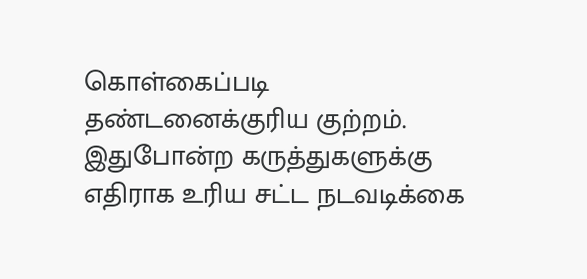கொள்கைப்படி தண்டனைக்குரிய குற்றம். இதுபோன்ற கருத்துகளுக்கு எதிராக உரிய சட்ட நடவடிக்கை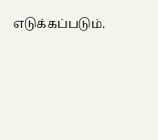எடுக்கப்படும்.